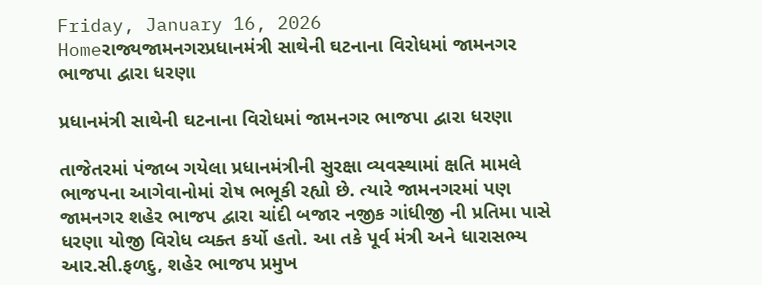Friday, January 16, 2026
Homeરાજ્યજામનગરપ્રધાનમંત્રી સાથેની ઘટનાના વિરોધમાં જામનગર ભાજપા દ્વારા ધરણા

પ્રધાનમંત્રી સાથેની ઘટનાના વિરોધમાં જામનગર ભાજપા દ્વારા ધરણા

તાજેતરમાં પંજાબ ગયેલા પ્રધાનમંત્રીની સુરક્ષા વ્યવસ્થામાં ક્ષતિ મામલે ભાજપના આગેવાનોમાં રોષ ભભૂકી રહ્યો છે. ત્યારે જામનગરમાં પણ જામનગર શહેર ભાજપ દ્વારા ચાંદી બજાર નજીક ગાંધીજી ની પ્રતિમા પાસે ધરણા યોજી વિરોધ વ્યક્ત કર્યો હતો. આ તકે પૂર્વ મંત્રી અને ધારાસભ્ય આર.સી.ફળદુ, શહેર ભાજપ પ્રમુખ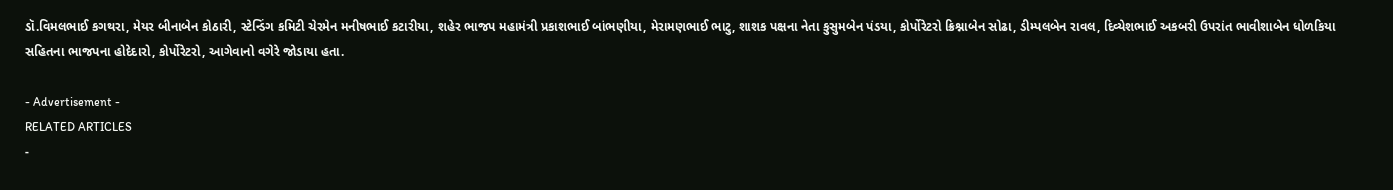ડૉ.વિમલભાઈ કગથરા, મેયર બીનાબેન કોઠારી, સ્ટેન્ડિંગ કમિટી ચેરમેન મનીષભાઈ કટારીયા, શહેર ભાજપ મહામંત્રી પ્રકાશભાઈ બાંભણીયા, મેરામણભાઈ ભાટુ, શાશક પક્ષના નેતા કુસુમબેન પંડયા, કોર્પોરેટરો ક્રિશ્નાબેન સોઢા, ડીમ્પલબેન રાવલ, દિવ્યેશભાઈ અકબરી ઉપરાંત ભાવીશાબેન ધોળકિયા સહિતના ભાજપના હોદેદારો, કોર્પોરેટરો, આગેવાનો વગેરે જોડાયા હતા.

- Advertisement -
RELATED ARTICLES
-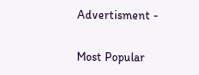Advertisment -

Most Popular